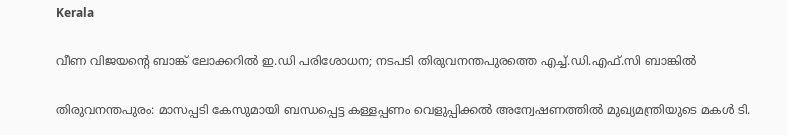Kerala

വീണ വിജയന്റെ ബാങ്ക് ലോക്കറിൽ ഇ.ഡി പരിശോധന; നടപടി തിരുവനന്തപുരത്തെ എച്ച്.ഡി.എഫ്.സി ബാങ്കിൽ

തിരുവനന്തപുരം: മാസപ്പടി കേസുമായി ബന്ധപ്പെട്ട കള്ളപ്പണം വെളുപ്പിക്കൽ അന്വേഷണത്തിൽ മുഖ്യമന്ത്രിയുടെ മകൾ ടി.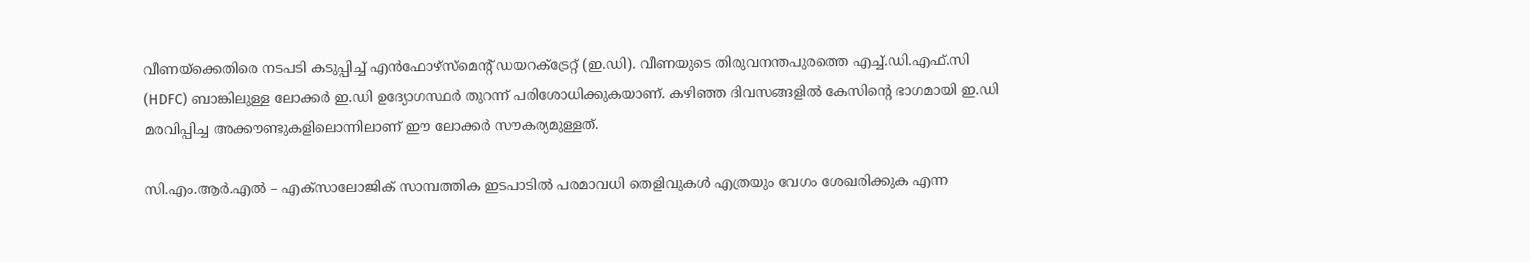വീണയ്‌ക്കെതിരെ നടപടി കടുപ്പിച്ച് എൻഫോഴ്സ്മെന്റ് ഡയറക്ട്രേറ്റ് (ഇ.ഡി). വീണയുടെ തിരുവനന്തപുരത്തെ എച്ച്.ഡി.എഫ്.സി (HDFC) ബാങ്കിലുള്ള ലോക്കർ ഇ.ഡി ഉദ്യോഗസ്ഥർ തുറന്ന് പരിശോധിക്കുകയാണ്. കഴിഞ്ഞ ദിവസങ്ങളിൽ കേസിന്റെ ഭാഗമായി ഇ.ഡി മരവിപ്പിച്ച അക്കൗണ്ടുകളിലൊന്നിലാണ് ഈ ലോക്കർ സൗകര്യമുള്ളത്.

സി.എം.ആർ.എൽ – എക്സാലോജിക് സാമ്പത്തിക ഇടപാടിൽ പരമാവധി തെളിവുകൾ എത്രയും വേഗം ശേഖരിക്കുക എന്ന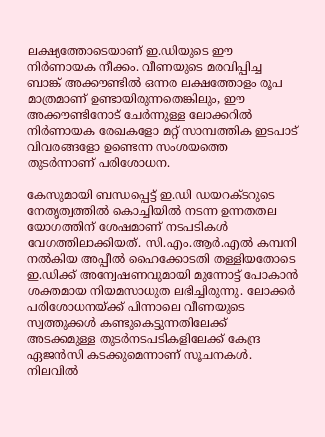ലക്ഷ്യത്തോടെയാണ് ഇ.ഡിയുടെ ഈ നിർണായക നീക്കം. വീണയുടെ മരവിപ്പിച്ച ബാങ്ക് അക്കൗണ്ടിൽ ഒന്നര ലക്ഷത്തോളം രൂപ മാത്രമാണ് ഉണ്ടായിരുന്നതെങ്കിലും, ഈ അക്കൗണ്ടിനോട് ചേർന്നുള്ള ലോക്കറിൽ നിർണായക രേഖകളോ മറ്റ് സാമ്പത്തിക ഇടപാട് വിവരങ്ങളോ ഉണ്ടെന്ന സംശയത്തെ തുടർന്നാണ് പരിശോധന.

കേസുമായി ബന്ധപ്പെട്ട് ഇ.ഡി ഡയറക്ടറുടെ നേതൃത്വത്തിൽ കൊച്ചിയിൽ നടന്ന ഉന്നതതല യോഗത്തിന് ശേഷമാണ് നടപടികൾ വേഗത്തിലാക്കിയത്. സി.എം.ആർ.എൽ കമ്പനി നൽകിയ അപ്പീൽ ഹൈക്കോടതി തള്ളിയതോടെ ഇ.ഡിക്ക് അന്വേഷണവുമായി മുന്നോട്ട് പോകാൻ ശക്തമായ നിയമസാധുത ലഭിച്ചിരുന്നു. ലോക്കർ പരിശോധനയ്ക്ക് പിന്നാലെ വീണയുടെ സ്വത്തുക്കൾ കണ്ടുകെട്ടുന്നതിലേക്ക് അടക്കമുള്ള തുടർനടപടികളിലേക്ക് കേന്ദ്ര ഏജൻസി കടക്കുമെന്നാണ് സൂചനകൾ. നിലവിൽ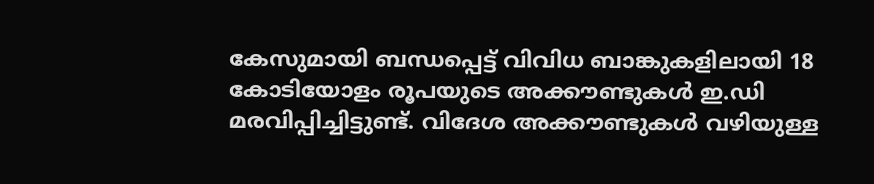കേസുമായി ബന്ധപ്പെട്ട് വിവിധ ബാങ്കുകളിലായി 18 കോടിയോളം രൂപയുടെ അക്കൗണ്ടുകൾ ഇ.ഡി മരവിപ്പിച്ചിട്ടുണ്ട്. വിദേശ അക്കൗണ്ടുകൾ വഴിയുള്ള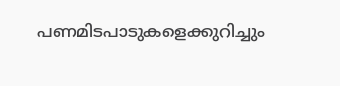പണമിടപാടുകളെക്കുറിച്ചും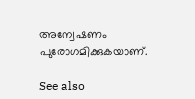അന്വേഷണം പുരോഗമിക്കുകയാണ്.

See also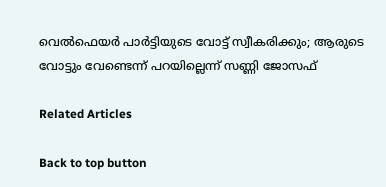വെൽഫെയർ പാർട്ടിയുടെ വോട്ട് സ്വീകരിക്കും; ആരുടെ വോട്ടും വേണ്ടെന്ന് പറയില്ലെന്ന് സണ്ണി ജോസഫ്

Related Articles

Back to top button